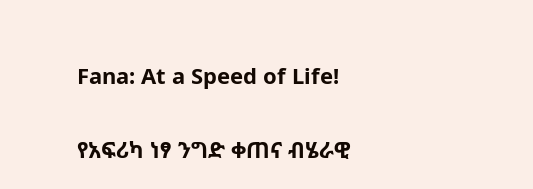Fana: At a Speed of Life!

የአፍሪካ ነፃ ንግድ ቀጠና ብሄራዊ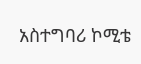አስተግባሪ ኮሚቴ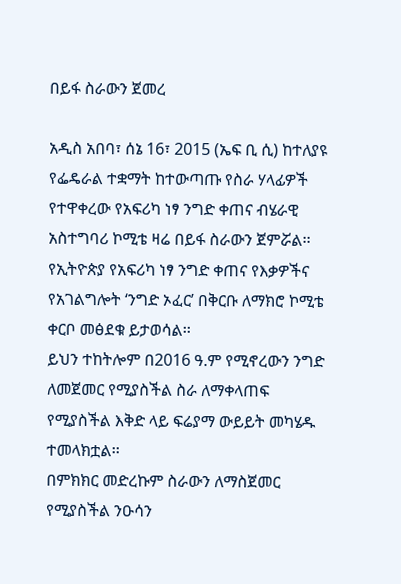በይፋ ስራውን ጀመረ

አዲስ አበባ፣ ሰኔ 16፣ 2015 (ኤፍ ቢ ሲ) ከተለያዩ የፌዴራል ተቋማት ከተውጣጡ የስራ ሃላፊዎች የተዋቀረው የአፍሪካ ነፃ ንግድ ቀጠና ብሄራዊ አስተግባሪ ኮሚቴ ዛሬ በይፋ ስራውን ጀምሯል፡፡
የኢትዮጵያ የአፍሪካ ነፃ ንግድ ቀጠና የእቃዎችና የአገልግሎት ‘ንግድ ኦፈር’ በቅርቡ ለማክሮ ኮሚቴ ቀርቦ መፅደቁ ይታወሳል፡፡
ይህን ተከትሎም በ2016 ዓ.ም የሚኖረውን ንግድ ለመጀመር የሚያስችል ስራ ለማቀላጠፍ የሚያስችል እቅድ ላይ ፍሬያማ ውይይት መካሄዱ ተመላክቷል፡፡
በምክክር መድረኩም ስራውን ለማስጀመር የሚያስችል ንዑሳን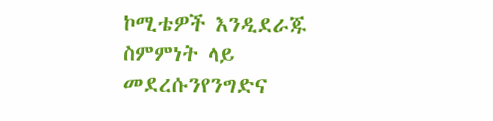ኮሚቴዎች እንዲደራጁ ስምምነት ላይ መደረሱንየንግድና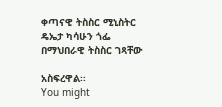ቀጣናዊ ትስስር ሚኒስትር ዴኤታ ካሳሁን ጎፌ በማህበራዊ ትስስር ገጻቸው

አስፍረዋል፡፡
You might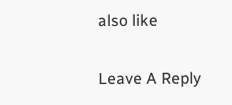also like

Leave A Reply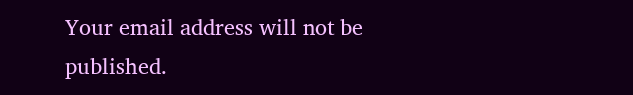Your email address will not be published.